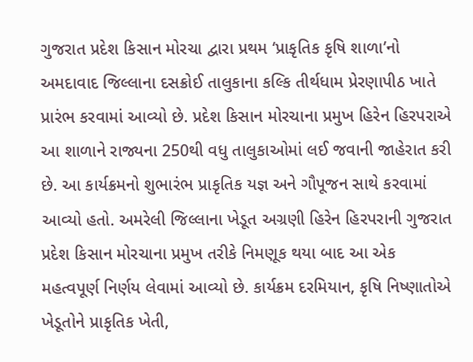ગુજરાત પ્રદેશ કિસાન મોરચા દ્વારા પ્રથમ ‘પ્રાકૃતિક કૃષિ શાળા’નો અમદાવાદ જિલ્લાના દસક્રોઈ તાલુકાના કલ્કિ તીર્થધામ પ્રેરણાપીઠ ખાતે પ્રારંભ કરવામાં આવ્યો છે. પ્રદેશ કિસાન મોરચાના પ્રમુખ હિરેન હિરપરાએ આ શાળાને રાજ્યના 250થી વધુ તાલુકાઓમાં લઈ જવાની જાહેરાત કરી છે. આ કાર્યક્રમનો શુભારંભ પ્રાકૃતિક યજ્ઞ અને ગૌપૂજન સાથે કરવામાં આવ્યો હતો. અમરેલી જિલ્લાના ખેડૂત અગ્રણી હિરેન હિરપરાની ગુજરાત પ્રદેશ કિસાન મોરચાના પ્રમુખ તરીકે નિમણૂક થયા બાદ આ એક મહત્વપૂર્ણ નિર્ણય લેવામાં આવ્યો છે. કાર્યક્રમ દરમિયાન, કૃષિ નિષ્ણાતોએ ખેડૂતોને પ્રાકૃતિક ખેતી,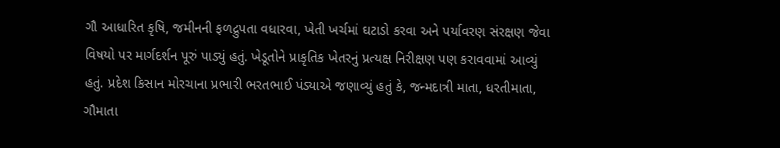ગૌ આધારિત કૃષિ, જમીનની ફળદ્રુપતા વધારવા, ખેતી ખર્ચમાં ઘટાડો કરવા અને પર્યાવરણ સંરક્ષણ જેવા વિષયો પર માર્ગદર્શન પૂરું પાડ્યું હતું. ખેડૂતોને પ્રાકૃતિક ખેતરનું પ્રત્યક્ષ નિરીક્ષણ પણ કરાવવામાં આવ્યું હતું. પ્રદેશ કિસાન મોરચાના પ્રભારી ભરતભાઈ પંડ્યાએ જણાવ્યું હતું કે, જન્મદાત્રી માતા, ધરતીમાતા, ગૌમાતા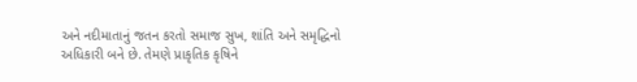અને નદીમાતાનું જતન કરતો સમાજ સુખ, શાંતિ અને સમૃદ્ધિનો અધિકારી બને છે. તેમણે પ્રાકૃતિક કૃષિને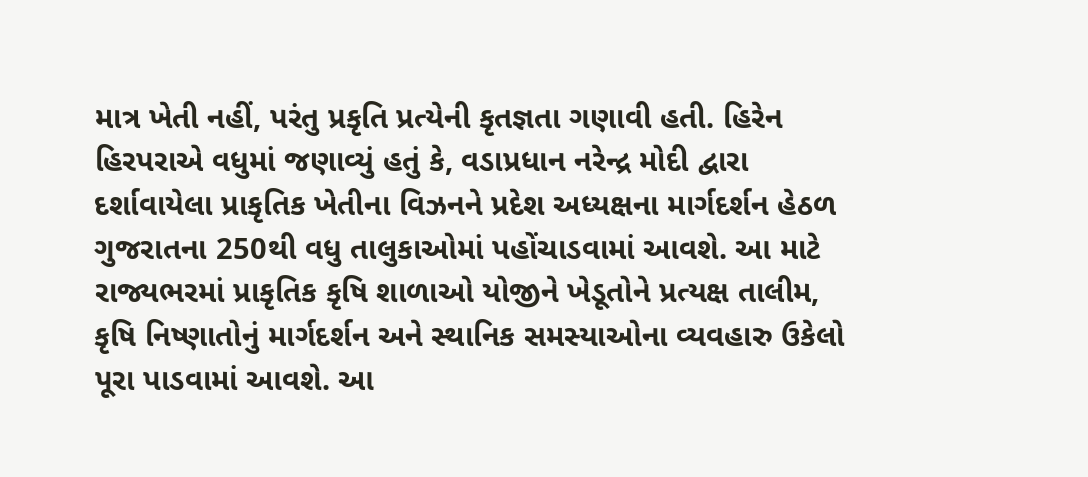માત્ર ખેતી નહીં, પરંતુ પ્રકૃતિ પ્રત્યેની કૃતજ્ઞતા ગણાવી હતી. હિરેન હિરપરાએ વધુમાં જણાવ્યું હતું કે, વડાપ્રધાન નરેન્દ્ર મોદી દ્વારા દર્શાવાયેલા પ્રાકૃતિક ખેતીના વિઝનને પ્રદેશ અધ્યક્ષના માર્ગદર્શન હેઠળ ગુજરાતના 250થી વધુ તાલુકાઓમાં પહોંચાડવામાં આવશે. આ માટે રાજ્યભરમાં પ્રાકૃતિક કૃષિ શાળાઓ યોજીને ખેડૂતોને પ્રત્યક્ષ તાલીમ, કૃષિ નિષ્ણાતોનું માર્ગદર્શન અને સ્થાનિક સમસ્યાઓના વ્યવહારુ ઉકેલો પૂરા પાડવામાં આવશે. આ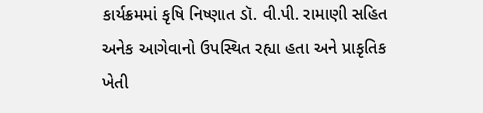કાર્યક્રમમાં કૃષિ નિષ્ણાત ડૉ. વી.પી. રામાણી સહિત અનેક આગેવાનો ઉપસ્થિત રહ્યા હતા અને પ્રાકૃતિક ખેતી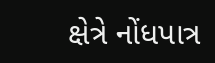ક્ષેત્રે નોંધપાત્ર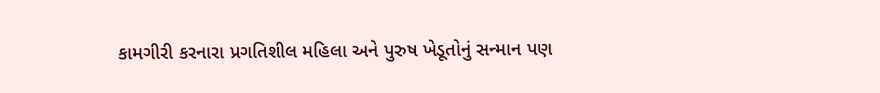કામગીરી કરનારા પ્રગતિશીલ મહિલા અને પુરુષ ખેડૂતોનું સન્માન પણ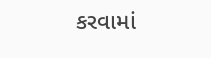કરવામાં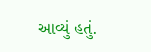આવ્યું હતું.